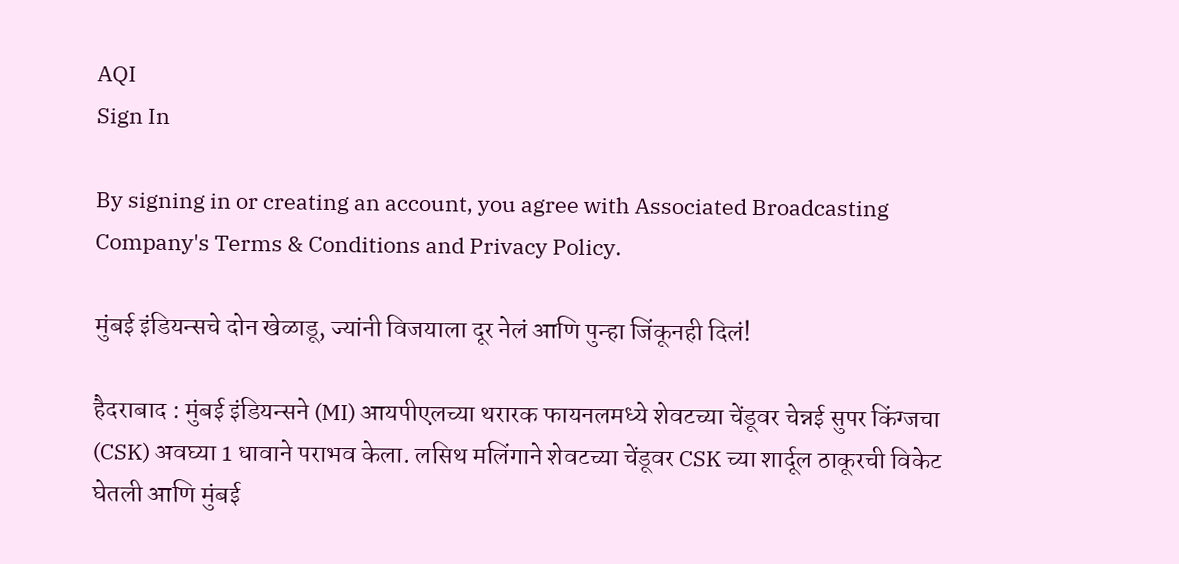AQI
Sign In

By signing in or creating an account, you agree with Associated Broadcasting Company's Terms & Conditions and Privacy Policy.

मुंबई इंडियन्सचे दोन खेळाडू, ज्यांनी विजयाला दूर नेलं आणि पुन्हा जिंकूनही दिलं!

हैदराबाद : मुंबई इंडियन्सने (MI) आयपीएलच्या थरारक फायनलमध्ये शेवटच्या चेंडूवर चेन्नई सुपर किंग्जचा (CSK) अवघ्या 1 धावाने पराभव केला. लसिथ मलिंगाने शेवटच्या चेंडूवर CSK च्या शार्दूल ठाकूरची विकेट घेतली आणि मुंबई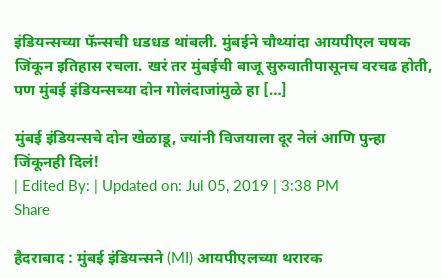इंडियन्सच्या फॅन्सची धडधड थांबली. मुंबईने चौथ्यांदा आयपीएल चषक जिंकून इतिहास रचला. खरं तर मुंबईची बाजू सुरुवातीपासूनच वरचढ होती, पण मुंबई इंडियन्सच्या दोन गोलंदाजांमुळे हा […]

मुंबई इंडियन्सचे दोन खेळाडू, ज्यांनी विजयाला दूर नेलं आणि पुन्हा जिंकूनही दिलं!
| Edited By: | Updated on: Jul 05, 2019 | 3:38 PM
Share

हैदराबाद : मुंबई इंडियन्सने (MI) आयपीएलच्या थरारक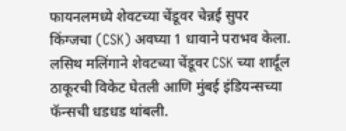फायनलमध्ये शेवटच्या चेंडूवर चेन्नई सुपर किंग्जचा (CSK) अवघ्या 1 धावाने पराभव केला. लसिथ मलिंगाने शेवटच्या चेंडूवर CSK च्या शार्दूल ठाकूरची विकेट घेतली आणि मुंबई इंडियन्सच्या फॅन्सची धडधड थांबली.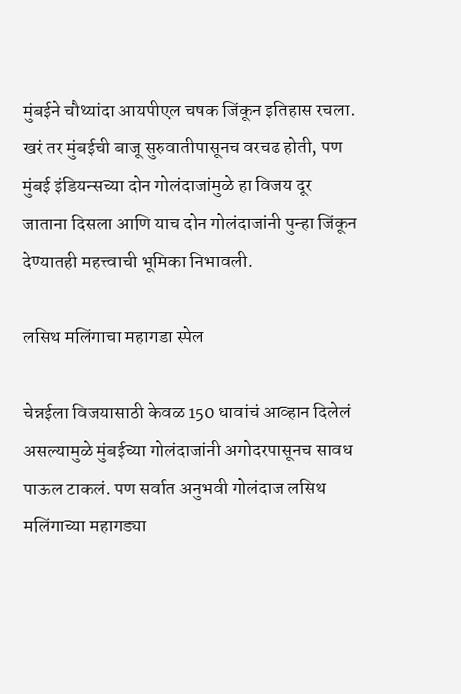मुंबईने चौथ्यांदा आयपीएल चषक जिंकून इतिहास रचला. खरं तर मुंबईची बाजू सुरुवातीपासूनच वरचढ होती, पण मुंबई इंडियन्सच्या दोन गोलंदाजांमुळे हा विजय दूर जाताना दिसला आणि याच दोन गोलंदाजांनी पुन्हा जिंकून देण्यातही महत्त्वाची भूमिका निभावली.

लसिथ मलिंगाचा महागडा स्पेल

चेन्नईला विजयासाठी केवळ 150 धावांचं आव्हान दिलेलं असल्यामुळे मुंबईच्या गोलंदाजांनी अगोदरपासूनच सावध पाऊल टाकलं. पण सर्वात अनुभवी गोलंदाज लसिथ मलिंगाच्या महागड्या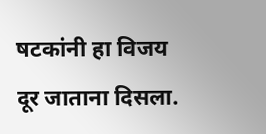षटकांनी हा विजय दूर जाताना दिसला.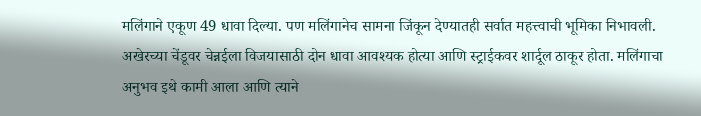मलिंगाने एकूण 49 धावा दिल्या. पण मलिंगानेच सामना जिंकून देण्यातही सर्वात महत्त्वाची भूमिका निभावली. अखेरच्या चेंडूवर चेन्नईला विजयासाठी दोन धावा आवश्यक होत्या आणि स्ट्राईकवर शार्दूल ठाकूर होता. मलिंगाचा अनुभव इथे कामी आला आणि त्याने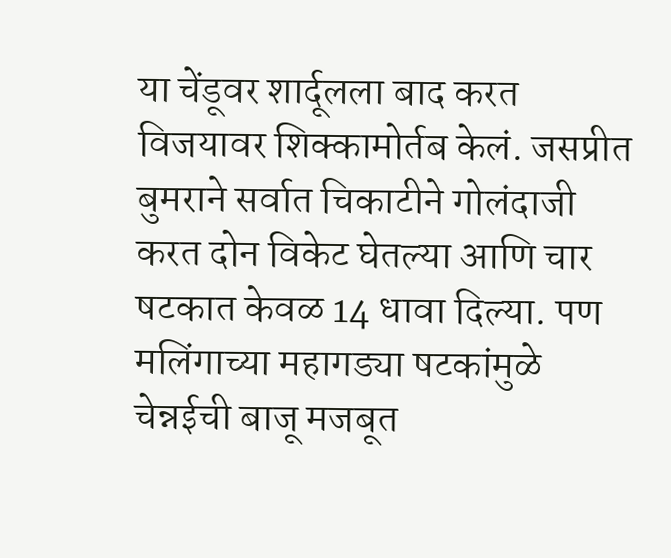या चेंडूवर शार्दूलला बाद करत विजयावर शिक्कामोर्तब केलं. जसप्रीत बुमराने सर्वात चिकाटीने गोलंदाजी करत दोन विकेट घेतल्या आणि चार षटकात केवळ 14 धावा दिल्या. पण मलिंगाच्या महागड्या षटकांमुळे चेन्नईची बाजू मजबूत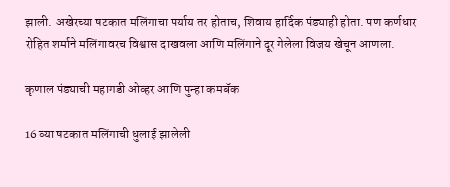झाली. अखेरच्या षटकात मलिंगाचा पर्याय तर होताच, शिवाय हार्दिक पंड्याही होता. पण कर्णधार रोहित शर्माने मलिंगावरच विश्वास दाखवला आणि मलिंगाने दूर गेलेला विजय खेचून आणला.

कृणाल पंड्याची महागडी ओव्हर आणि पुन्हा कमबॅक

16 व्या षटकात मलिंगाची धुलाई झालेली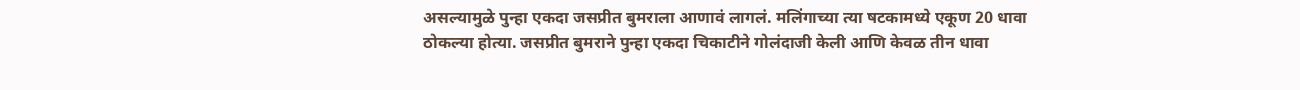असल्यामुळे पुन्हा एकदा जसप्रीत बुमराला आणावं लागलं. मलिंगाच्या त्या षटकामध्ये एकूण 20 धावा ठोकल्या होत्या. जसप्रीत बुमराने पुन्हा एकदा चिकाटीने गोलंदाजी केली आणि केवळ तीन धावा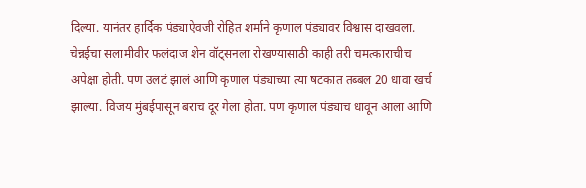दिल्या. यानंतर हार्दिक पंड्याऐवजी रोहित शर्माने कृणाल पंड्यावर विश्वास दाखवला. चेन्नईचा सलामीवीर फलंदाज शेन वॉट्सनला रोखण्यासाठी काही तरी चमत्काराचीच अपेक्षा होती. पण उलटं झालं आणि कृणाल पंड्याच्या त्या षटकात तब्बल 20 धावा खर्च झाल्या. विजय मुंबईपासून बराच दूर गेला होता. पण कृणाल पंड्याच धावून आला आणि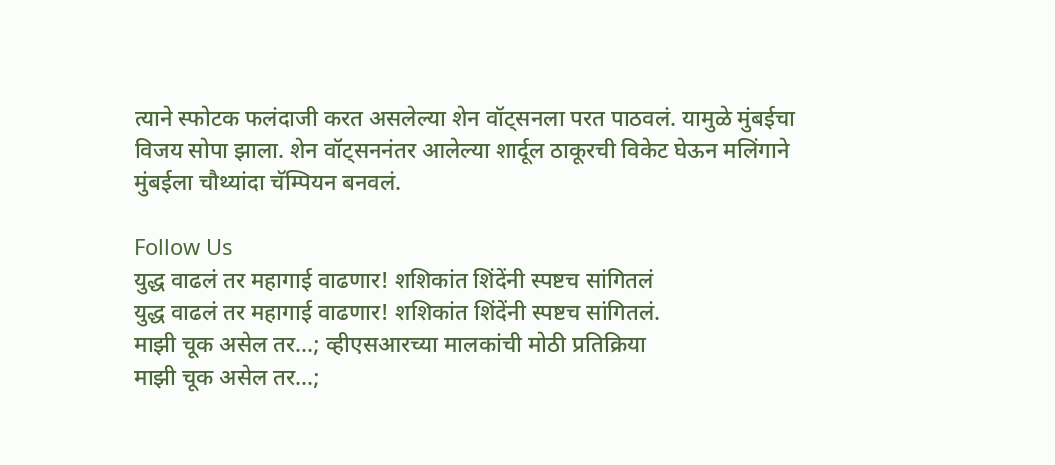त्याने स्फोटक फलंदाजी करत असलेल्या शेन वॉट्सनला परत पाठवलं. यामुळे मुंबईचा विजय सोपा झाला. शेन वॉट्सननंतर आलेल्या शार्दूल ठाकूरची विकेट घेऊन मलिंगाने मुंबईला चौथ्यांदा चॅम्पियन बनवलं.

Follow Us
युद्ध वाढलं तर महागाई वाढणार! शशिकांत शिंदेंनी स्पष्टच सांगितलं
युद्ध वाढलं तर महागाई वाढणार! शशिकांत शिंदेंनी स्पष्टच सांगितलं.
माझी चूक असेल तर...; व्हीएसआरच्या मालकांची मोठी प्रतिक्रिया
माझी चूक असेल तर...;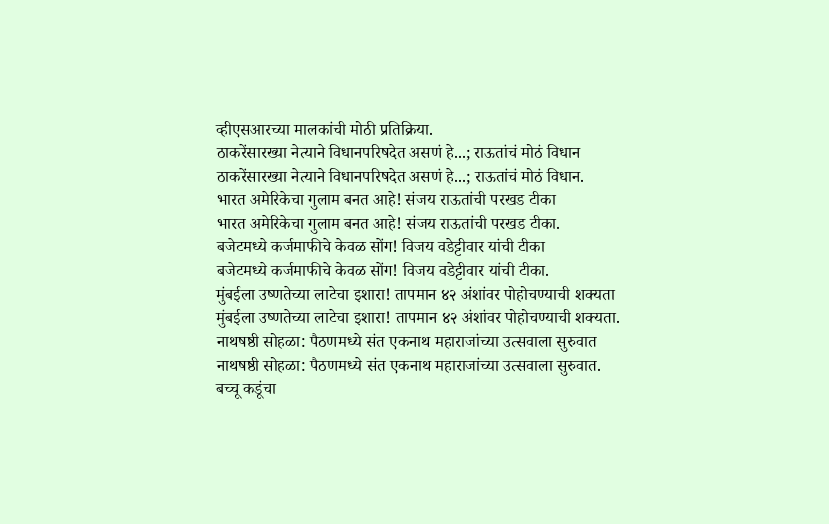व्हीएसआरच्या मालकांची मोठी प्रतिक्रिया.
ठाकरेंसारख्या नेत्याने विधानपरिषदेत असणं हे...; राऊतांचं मोठं विधान
ठाकरेंसारख्या नेत्याने विधानपरिषदेत असणं हे...; राऊतांचं मोठं विधान.
भारत अमेरिकेचा गुलाम बनत आहे! संजय राऊतांची परखड टीका
भारत अमेरिकेचा गुलाम बनत आहे! संजय राऊतांची परखड टीका.
बजेटमध्ये कर्जमाफीचे केवळ सोंग! विजय वडेट्टीवार यांची टीका
बजेटमध्ये कर्जमाफीचे केवळ सोंग! विजय वडेट्टीवार यांची टीका.
मुंबईला उष्णतेच्या लाटेचा इशारा! तापमान ४२ अंशांवर पोहोचण्याची शक्यता
मुंबईला उष्णतेच्या लाटेचा इशारा! तापमान ४२ अंशांवर पोहोचण्याची शक्यता.
नाथषष्ठी सोहळा: पैठणमध्ये संत एकनाथ महाराजांच्या उत्सवाला सुरुवात
नाथषष्ठी सोहळा: पैठणमध्ये संत एकनाथ महाराजांच्या उत्सवाला सुरुवात.
बच्चू कडूंचा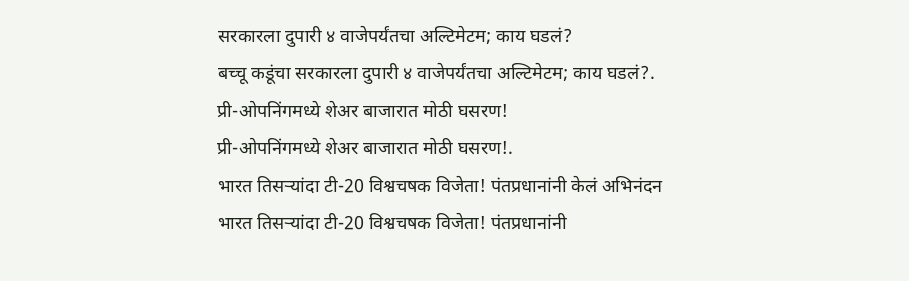सरकारला दुपारी ४ वाजेपर्यंतचा अल्टिमेटम; काय घडलं?
बच्चू कडूंचा सरकारला दुपारी ४ वाजेपर्यंतचा अल्टिमेटम; काय घडलं?.
प्री-ओपनिंगमध्ये शेअर बाजारात मोठी घसरण!
प्री-ओपनिंगमध्ये शेअर बाजारात मोठी घसरण!.
भारत तिसऱ्यांदा टी-20 विश्वचषक विजेता! पंतप्रधानांनी केलं अभिनंदन
भारत तिसऱ्यांदा टी-20 विश्वचषक विजेता! पंतप्रधानांनी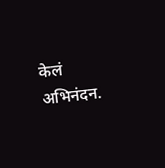केलं अभिनंदन.